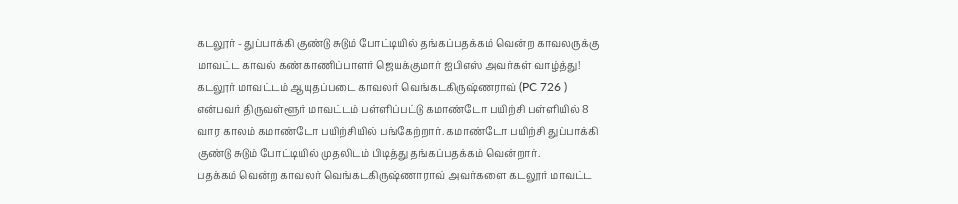கடலூர் - துப்பாக்கி குண்டு சுடும் போட்டியில் தங்கப்பதக்கம் வென்ற காவலருக்கு மாவட்ட காவல் கண்காணிப்பாளர் ஜெயக்குமார் ஐபிஎஸ் அவர்கள் வாழ்த்து!
கடலூர் மாவட்டம் ஆயுதப்படை காவலர் வெங்கடகிருஷ்ணராவ் (PC 726 ) என்பவர் திருவள்ளூர் மாவட்டம் பள்ளிப்பட்டு கமாண்டோ பயிற்சி பள்ளியில் 8 வார காலம் கமாண்டோ பயிற்சியில் பங்கேற்றார். கமாண்டோ பயிற்சி துப்பாக்கி குண்டு சுடும் போட்டியில் முதலிடம் பிடித்து தங்கப்பதக்கம் வென்றார்.
பதக்கம் வென்ற காவலர் வெங்கடகிருஷ்ணாராவ் அவர்களை கடலூர் மாவட்ட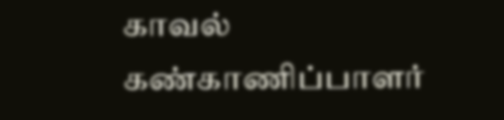காவல் கண்காணிப்பாளர்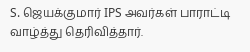S. ஜெயக்குமார் IPS அவர்கள் பாராட்டி வாழ்த்து தெரிவித்தார்.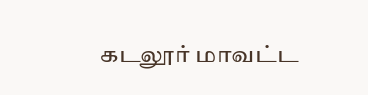கடலூர் மாவட்ட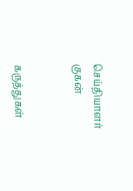செய்தியாளர் குகன்


கருத்துகள்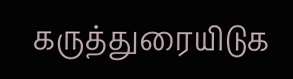கருத்துரையிடுக